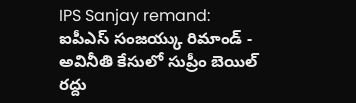IPS Sanjay remand: ఐపీఎస్ సంజయ్కు రిమాండ్ - అవినీతి కేసులో సుప్రీం బెయిల్ రద్దు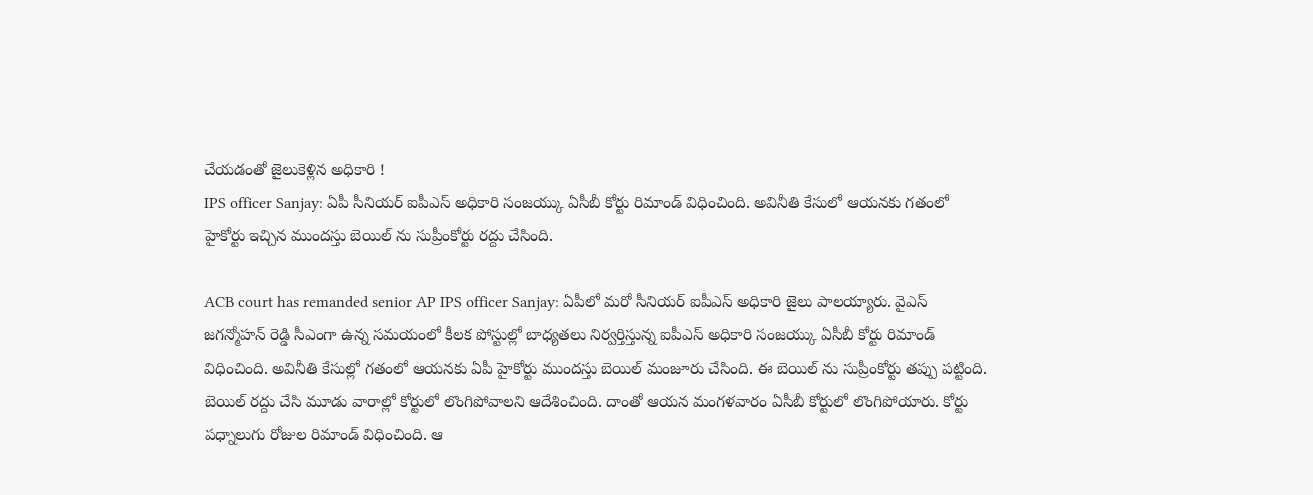చేయడంతో జైలుకెళ్లిన అధికారి !
IPS officer Sanjay: ఏపీ సీనియర్ ఐపీఎస్ అధికారి సంజయ్కు ఏసీబీ కోర్టు రిమాండ్ విధించింది. అవినీతి కేసులో ఆయనకు గతంలో హైకోర్టు ఇచ్చిన ముందస్తు బెయిల్ ను సుప్రీంకోర్టు రద్దు చేసింది.

ACB court has remanded senior AP IPS officer Sanjay: ఏపీలో మరో సీనియర్ ఐపీఎస్ అధికారి జైలు పాలయ్యారు. వైఎస్ జగన్మోహన్ రెడ్డి సీఎంగా ఉన్న సమయంలో కీలక పోస్టుల్లో బాధ్యతలు నిర్వర్తిస్తున్న ఐపీఎస్ అధికారి సంజయ్కు ఏసీబీ కోర్టు రిమాండ్ విధించింది. అవినీతి కేసుల్లో గతంలో ఆయనకు ఏపీ హైకోర్టు ముందస్తు బెయిల్ మంజూరు చేసింది. ఈ బెయిల్ ను సుప్రీంకోర్టు తప్పు పట్టింది. బెయిల్ రద్దు చేసి మూడు వారాల్లో కోర్టులో లొంగిపోవాలని ఆదేశించింది. దాంతో ఆయన మంగళవారం ఏసీబీ కోర్టులో లొంగిపోయారు. కోర్టు పధ్నాలుగు రోజుల రిమాండ్ విధించింది. ఆ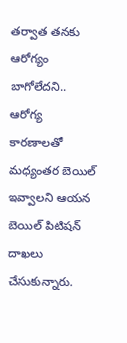తర్వాత తనకు ఆరోగ్యం బాగోలేదని.. ఆరోగ్య కారణాలతో మధ్యంతర బెయిల్ ఇవ్వాలని ఆయన బెయిల్ పిటిషన్ దాఖలు చేసుకున్నారు.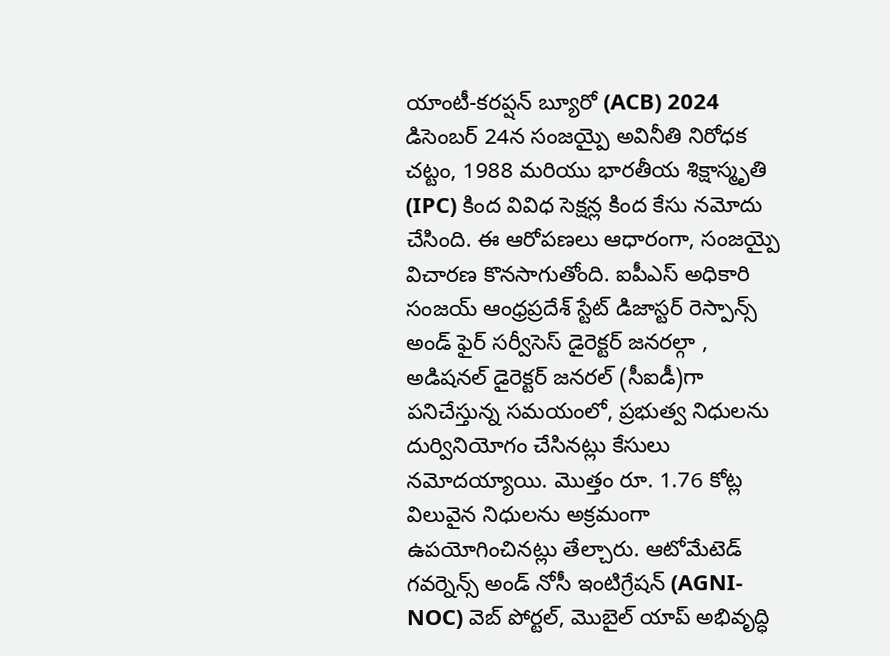యాంటీ-కరప్షన్ బ్యూరో (ACB) 2024 డిసెంబర్ 24న సంజయ్పై అవినీతి నిరోధక చట్టం, 1988 మరియు భారతీయ శిక్షాస్మృతి (IPC) కింద వివిధ సెక్షన్ల కింద కేసు నమోదు చేసింది. ఈ ఆరోపణలు ఆధారంగా, సంజయ్పై విచారణ కొనసాగుతోంది. ఐపీఎస్ అధికారి సంజయ్ ఆంధ్రప్రదేశ్ స్టేట్ డిజాస్టర్ రెస్పాన్స్ అండ్ ఫైర్ సర్వీసెస్ డైరెక్టర్ జనరల్గా , అడిషనల్ డైరెక్టర్ జనరల్ (సీఐడీ)గా పనిచేస్తున్న సమయంలో, ప్రభుత్వ నిధులను దుర్వినియోగం చేసినట్లు కేసులు నమోదయ్యాయి. మొత్తం రూ. 1.76 కోట్ల విలువైన నిధులను అక్రమంగా ఉపయోగించినట్లు తేల్చారు. ఆటోమేటెడ్ గవర్నెన్స్ అండ్ నోసీ ఇంటిగ్రేషన్ (AGNI-NOC) వెబ్ పోర్టల్, మొబైల్ యాప్ అభివృద్ధి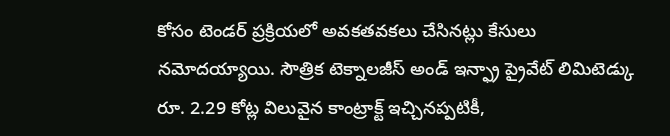కోసం టెండర్ ప్రక్రియలో అవకతవకలు చేసినట్లు కేసులు నమోదయ్యాయి. సౌత్రిక టెక్నాలజీస్ అండ్ ఇన్ఫ్రా ప్రైవేట్ లిమిటెడ్కు రూ. 2.29 కోట్ల విలువైన కాంట్రాక్ట్ ఇచ్చినప్పటికీ,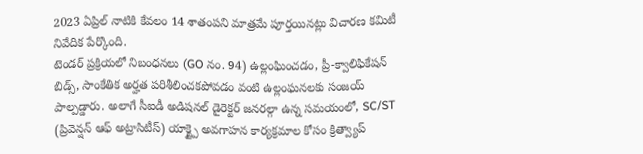2023 ఏప్రిల్ నాటికి కేవలం 14 శాతంపని మాత్రమే పూర్తయినట్లు విచారణ కమిటీ నివేదిక పేర్కొంది.
టెండర్ ప్రక్రియలో నిబంధనలు (GO నం. 94) ఉల్లంఘించడం, ప్రీ-క్వాలిఫికేషన్ బిడ్స్, సాంకేతిక అర్హత పరిశీలించకపోవడం వంటి ఉల్లంఘనలకు సంజయ్ పాల్పడ్డారు. అలాగే సీఐడీ అడిషనల్ డైరెక్టర్ జనరల్గా ఉన్న సమయంలో, SC/ST (ప్రివెన్షన్ ఆఫ్ అట్రాసిటీస్) యాక్ట్పై అవగాహన కార్యక్రమాల కోసం క్రిత్వ్యాప్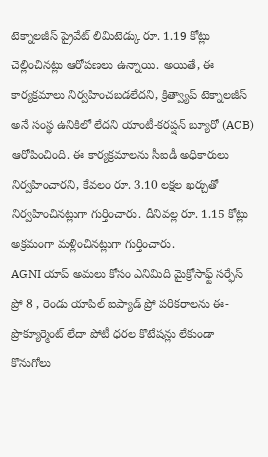టెక్నాలజీస్ ప్రైవేట్ లిమిటెడ్కు రూ. 1.19 కోట్లు చెల్లించినట్లు ఆరోపణలు ఉన్నాయి. అయితే, ఈ కార్యక్రమాలు నిర్వహించబడలేదని, క్రిత్వ్యాప్ టెక్నాలజీస్ అనే సంస్థ ఉనికిలో లేదని యాంటీ-కరప్షన్ బ్యూరో (ACB) ఆరోపించింది. ఈ కార్యక్రమాలను సీఐడీ అధికారులు నిర్వహించారని, కేవలం రూ. 3.10 లక్షల ఖర్చుతో నిర్వహించినట్లుగా గుర్తించారు. దీనివల్ల రూ. 1.15 కోట్లు అక్రమంగా మళ్లించినట్లుగా గుర్తించారు.
AGNI యాప్ అమలు కోసం ఎనిమిది మైక్రోసాఫ్ట్ సర్ఫేస్ ప్రో 8 , రెండు యాపిల్ ఐప్యాడ్ ప్రో పరికరాలను ఈ-ప్రొక్యూర్మెంట్ లేదా పోటీ ధరల కొటేషన్లు లేకుండా కొనుగోలు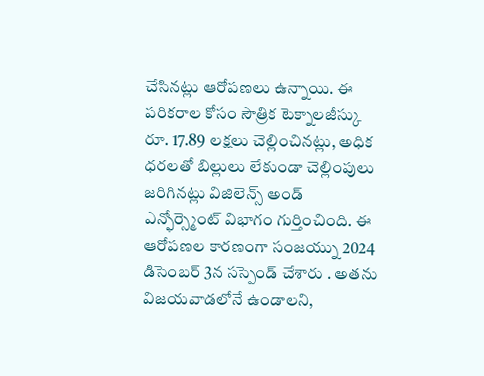చేసినట్లు ఆరోపణలు ఉన్నాయి. ఈ పరికరాల కోసం సౌత్రిక టెక్నాలజీస్కు రూ. 17.89 లక్షలు చెల్లించినట్లు, అధిక ధరలతో బిల్లులు లేకుండా చెల్లింపులు జరిగినట్లు విజిలెన్స్ అండ్ ఎన్ఫోర్స్మెంట్ విభాగం గుర్తించింది. ఈ ఆరోపణల కారణంగా సంజయ్ను 2024 డిసెంబర్ 3న సస్పెండ్ చేశారు . అతను విజయవాడలోనే ఉండాలని,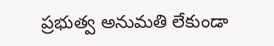ప్రభుత్వ అనుమతి లేకుండా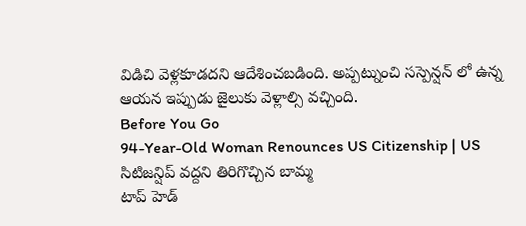విడిచి వెళ్లకూడదని ఆదేశించబడింది. అప్పట్నుంచి సస్పెన్షన్ లో ఉన్న ఆయన ఇప్పుడు జైలుకు వెళ్లాల్సి వచ్చింది.
Before You Go
94-Year-Old Woman Renounces US Citizenship | US సిటిజన్షిప్ వద్దని తిరిగొచ్చిన బామ్మ
టాప్ హెడ్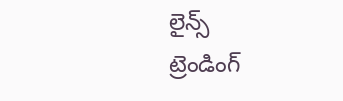లైన్స్
ట్రెండింగ్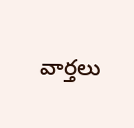వార్తలు